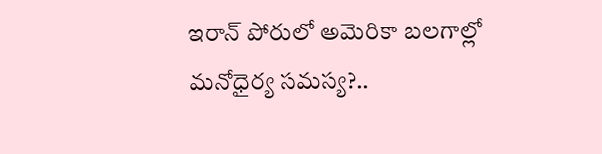ఇరాన్ పోరులో అమెరికా బలగాల్లో మనోధైర్య సమస్య?..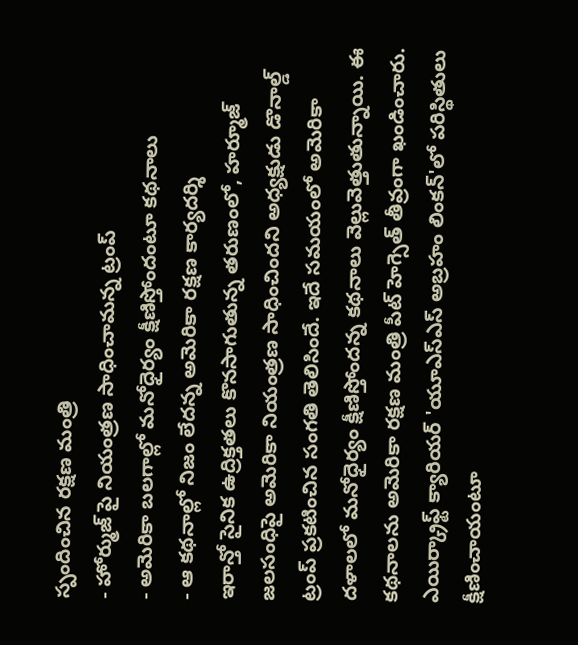స్పందించిన రక్షణ మంత్రి
- హోర్ముజ్ పై నియంత్రణ సాధించామన్న ట్రంప్
- అమెరికా బలగాల్లో మనోధైర్యం క్షీణిస్తోందంటూ కథనాలు
- ఆ కథనాల్లో నిజం లేదన్న అమెరికా రక్షణ కార్యదర్శి
ఇరాన్తో సైనిక ఉద్రిక్తతలు కొనసాగుతున్న తరుణంలో, హర్మూజ్ జలసంధిపై అమెరికా నియంత్రణ సాధించిందని అధ్యక్షుడు డొనాల్డ్ ట్రంప్ ప్రకటించిన సంగతి తెలిసిందే. ఇదే సమయంలో అమెరికా దళాలలో మనోధైర్యం క్షీణిస్తోందన్న కథనాలు వెల్లువెత్తుతున్నాయి. ఈ కథనాలను అమెరికా రక్షణ మంత్రి పీట్ హెగ్సెత్ తీవ్రంగా ఖండించారు. ఎయిర్క్రాఫ్ట్ క్యారియర్ 'యూఎస్ఎస్ అబ్రహం లింకన్'లో పరిస్థితులు క్షీణించాయంటూ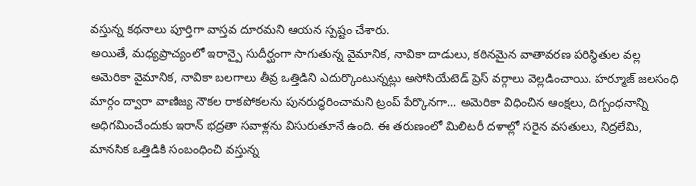వస్తున్న కథనాలు పూర్తిగా వాస్తవ దూరమని ఆయన స్పష్టం చేశారు.
అయితే, మధ్యప్రాచ్యంలో ఇరాన్పై సుదీర్ఘంగా సాగుతున్న వైమానిక, నావికా దాడులు, కఠినమైన వాతావరణ పరిస్థితుల వల్ల అమెరికా వైమానిక, నావికా బలగాలు తీవ్ర ఒత్తిడిని ఎదుర్కొంటున్నట్లు అసోసియేటెడ్ ప్రెస్ వర్గాలు వెల్లడించాయి. హర్మూజ్ జలసంధి మార్గం ద్వారా వాణిజ్య నౌకల రాకపోకలను పునరుద్ధరించామని ట్రంప్ పేర్కొనగా... అమెరికా విధించిన ఆంక్షలు, దిగ్బంధనాన్ని అధిగమించేందుకు ఇరాన్ భద్రతా సవాళ్లను విసురుతూనే ఉంది. ఈ తరుణంలో మిలిటరీ దళాల్లో సరైన వసతులు, నిద్రలేమి, మానసిక ఒత్తిడికి సంబంధించి వస్తున్న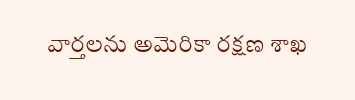వార్తలను అమెరికా రక్షణ శాఖ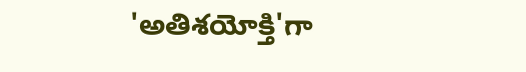'అతిశయోక్తి'గా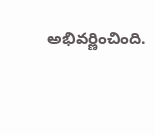అభివర్ణించింది.